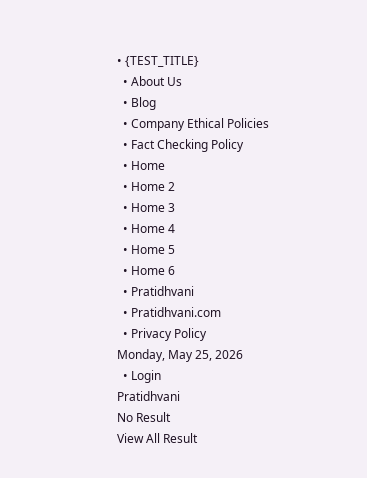• {TEST_TITLE}
  • About Us
  • Blog
  • Company Ethical Policies
  • Fact Checking Policy
  • Home
  • Home 2
  • Home 3
  • Home 4
  • Home 5
  • Home 6
  • Pratidhvani
  • Pratidhvani.com
  • Privacy Policy
Monday, May 25, 2026
  • Login
Pratidhvani
No Result
View All Result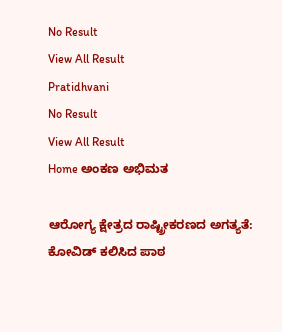No Result
View All Result
Pratidhvani
No Result
View All Result
Home ಅಂಕಣ ಅಭಿಮತ

ಆರೋಗ್ಯ ಕ್ಷೇತ್ರದ ರಾಷ್ಟ್ರೀಕರಣದ ಅಗತ್ಯತೆ: ಕೋವಿಡ್ ಕಲಿಸಿದ ಪಾಠ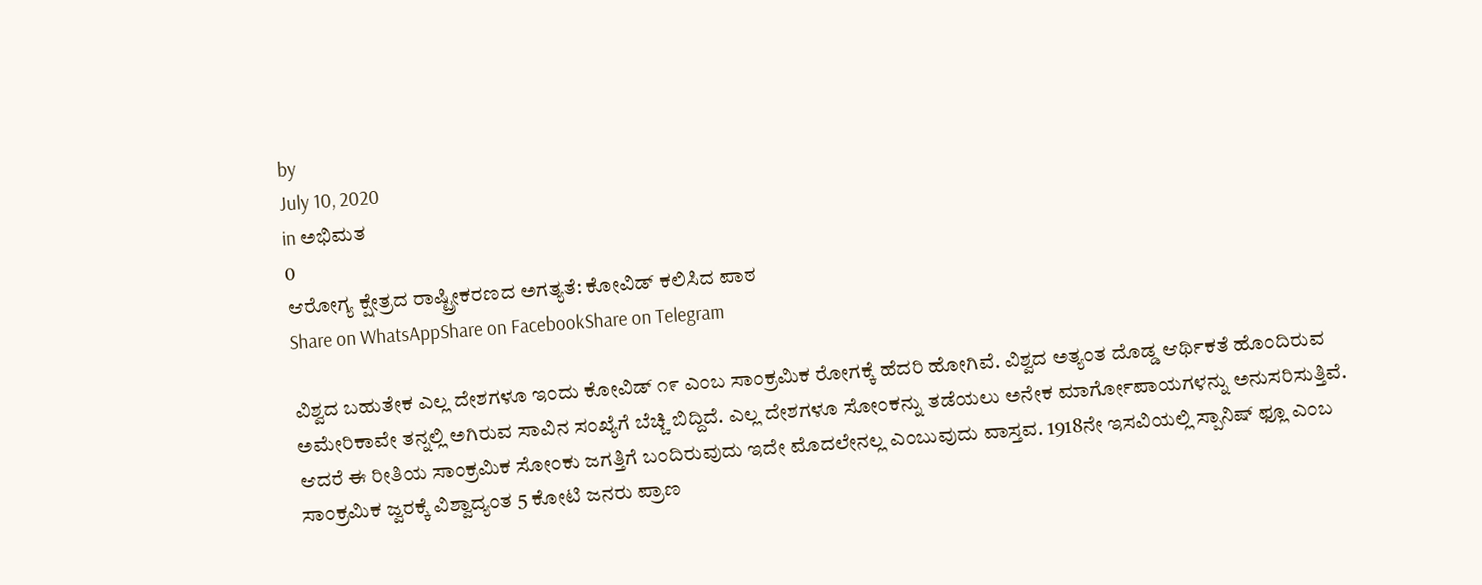by
July 10, 2020
in ಅಭಿಮತ
0
ಆರೋಗ್ಯ ಕ್ಷೇತ್ರದ ರಾಷ್ಟ್ರೀಕರಣದ ಅಗತ್ಯತೆ: ಕೋವಿಡ್ ಕಲಿಸಿದ ಪಾಠ
Share on WhatsAppShare on FacebookShare on Telegram

ವಿಶ್ವದ ಬಹುತೇಕ ಎಲ್ಲ ದೇಶಗಳೂ ಇಂದು ಕೋವಿಡ್ ೧೯ ಎಂಬ ಸಾಂಕ್ರಮಿಕ ರೋಗಕ್ಕೆ ಹೆದರಿ ಹೋಗಿವೆ. ವಿಶ್ವದ ಅತ್ಯಂತ ದೊಡ್ಡ ಆರ್ಥಿಕತೆ ಹೊಂದಿರುವ ಅಮೇರಿಕಾವೇ ತನ್ನಲ್ಲಿ ಅಗಿರುವ ಸಾವಿನ ಸಂಖ್ಯೆಗೆ ಬೆಚ್ಚಿ ಬಿದ್ದಿದೆ. ಎಲ್ಲ ದೇಶಗಳೂ ಸೋಂಕನ್ನು ತಡೆಯಲು ಅನೇಕ ಮಾರ್ಗೋಪಾಯಗಳನ್ನು ಅನುಸರಿಸುತ್ತಿವೆ. ಆದರೆ ಈ ರೀತಿಯ ಸಾಂಕ್ರಮಿಕ ಸೋಂಕು ಜಗತ್ತಿಗೆ ಬಂದಿರುವುದು ಇದೇ ಮೊದಲೇನಲ್ಲ ಎಂಬುವುದು ವಾಸ್ತವ. 1918ನೇ ಇಸವಿಯಲ್ಲಿ ಸ್ಪಾನಿಷ್ ಫ್ಲೂ ಎಂಬ ಸಾಂಕ್ರಮಿಕ ಜ್ವರಕ್ಕೆ ವಿಶ್ವಾದ್ಯಂತ 5 ಕೋಟಿ ಜನರು ಪ್ರಾಣ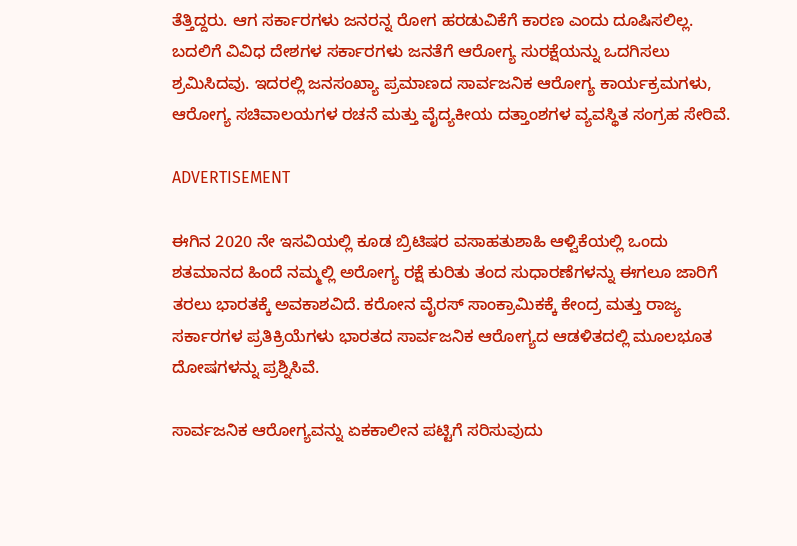ತೆತ್ತಿದ್ದರು. ಆಗ ಸರ್ಕಾರಗಳು ಜನರನ್ನ ರೋಗ ಹರಡುವಿಕೆಗೆ ಕಾರಣ ಎಂದು ದೂಷಿಸಲಿಲ್ಲ. ಬದಲಿಗೆ ವಿವಿಧ ದೇಶಗಳ ಸರ್ಕಾರಗಳು ಜನತೆಗೆ ಆರೋಗ್ಯ ಸುರಕ್ಷೆಯನ್ನು ಒದಗಿಸಲು ಶ್ರಮಿಸಿದವು. ಇದರಲ್ಲಿ ಜನಸಂಖ್ಯಾ ಪ್ರಮಾಣದ ಸಾರ್ವಜನಿಕ ಆರೋಗ್ಯ ಕಾರ್ಯಕ್ರಮಗಳು, ಆರೋಗ್ಯ ಸಚಿವಾಲಯಗಳ ರಚನೆ ಮತ್ತು ವೈದ್ಯಕೀಯ ದತ್ತಾಂಶಗಳ ವ್ಯವಸ್ಥಿತ ಸಂಗ್ರಹ ಸೇರಿವೆ.

ADVERTISEMENT

ಈಗಿನ 2020 ನೇ ಇಸವಿಯಲ್ಲಿ ಕೂಡ ಬ್ರಿಟಿಷರ ವಸಾಹತುಶಾಹಿ ಆಳ್ವಿಕೆಯಲ್ಲಿ ಒಂದು ಶತಮಾನದ ಹಿಂದೆ ನಮ್ಮಲ್ಲಿ ಅರೋಗ್ಯ ರಕ್ಷೆ ಕುರಿತು ತಂದ ಸುಧಾರಣೆಗಳನ್ನು ಈಗಲೂ ಜಾರಿಗೆ ತರಲು ಭಾರತಕ್ಕೆ ಅವಕಾಶವಿದೆ. ಕರೋನ ವೈರಸ್ ಸಾಂಕ್ರಾಮಿಕಕ್ಕೆ ಕೇಂದ್ರ ಮತ್ತು ರಾಜ್ಯ ಸರ್ಕಾರಗಳ ಪ್ರತಿಕ್ರಿಯೆಗಳು ಭಾರತದ ಸಾರ್ವಜನಿಕ ಆರೋಗ್ಯದ ಆಡಳಿತದಲ್ಲಿ ಮೂಲಭೂತ ದೋಷಗಳನ್ನು ಪ್ರಶ್ನಿಸಿವೆ.

ಸಾರ್ವಜನಿಕ ಆರೋಗ್ಯವನ್ನು ಏಕಕಾಲೀನ ಪಟ್ಟಿಗೆ ಸರಿಸುವುದು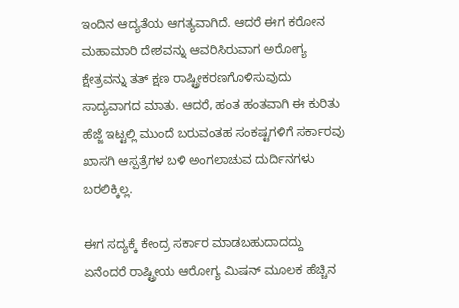ಇಂದಿನ ಆದ್ಯತೆಯ ಆಗತ್ಯವಾಗಿದೆ. ಆದರೆ ಈಗ ಕರೋನ ಮಹಾಮಾರಿ ದೇಶವನ್ನು ಆವರಿಸಿರುವಾಗ ಅರೋಗ್ಯ ಕ್ಷೇತ್ರವನ್ನು ತತ್ ಕ್ಷಣ ರಾಷ್ಟ್ರೀಕರಣಗೊಳಿಸುವುದು ಸಾದ್ಯವಾಗದ ಮಾತು. ಆದರೆ, ಹಂತ ಹಂತವಾಗಿ ಈ ಕುರಿತು ಹೆಜ್ಜೆ ಇಟ್ಟಲ್ಲಿ ಮುಂದೆ ಬರುವಂತಹ ಸಂಕಷ್ಟಗಳಿಗೆ ಸರ್ಕಾರವು ಖಾಸಗಿ ಆಸ್ಪತ್ರೆಗಳ ಬಳಿ ಅಂಗಲಾಚುವ ದುರ್ದಿನಗಳು ಬರಲಿಕ್ಕಿಲ್ಲ.

ಈಗ ಸದ್ಯಕ್ಕೆ ಕೇಂದ್ರ ಸರ್ಕಾರ ಮಾಡಬಹುದಾದದ್ದು ಏನೆಂದರೆ ರಾಷ್ಟ್ರೀಯ ಆರೋಗ್ಯ ಮಿಷನ್ ಮೂಲಕ ಹೆಚ್ಚಿನ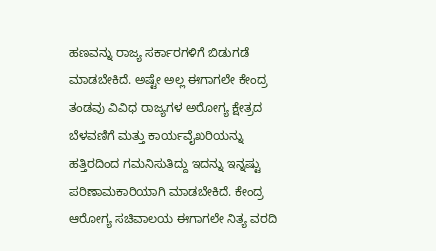ಹಣವನ್ನು ರಾಜ್ಯ ಸರ್ಕಾರಗಳಿಗೆ ಬಿಡುಗಡೆ ಮಾಡಬೇಕಿದೆ. ಅಷ್ಟೇ ಅಲ್ಲ ಈಗಾಗಲೇ ಕೇಂದ್ರ ತಂಡವು ವಿವಿಧ ರಾಜ್ಯಗಳ ಅರೋಗ್ಯ ಕ್ಷೇತ್ರದ ಬೆಳವಣಿಗೆ ಮತ್ತು ಕಾರ್ಯವೈಖರಿಯನ್ನು ಹತ್ತಿರದಿಂದ ಗಮನಿಸುತಿದ್ದು ಇದನ್ನು ಇನ್ನಷ್ಟು ಪರಿಣಾಮಕಾರಿಯಾಗಿ ಮಾಡಬೇಕಿದೆ. ಕೇಂದ್ರ ಆರೋಗ್ಯ ಸಚಿವಾಲಯ ಈಗಾಗಲೇ ನಿತ್ಯ ವರದಿ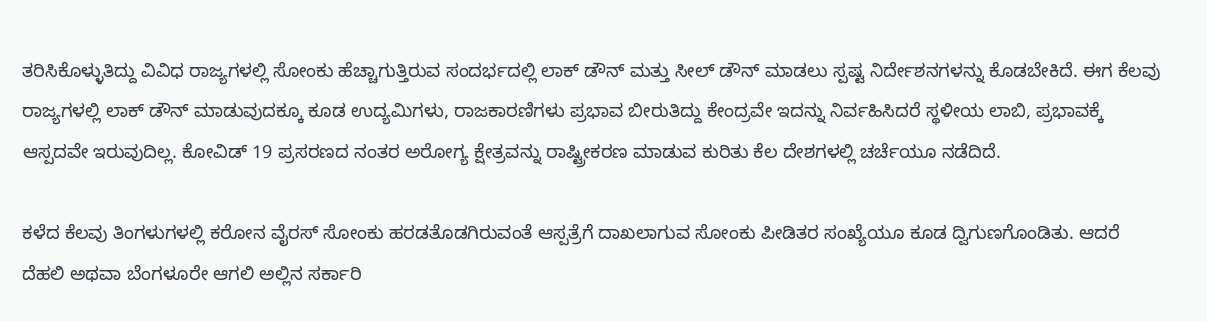ತರಿಸಿಕೊಳ್ಳುತಿದ್ದು ವಿವಿಧ ರಾಜ್ಯಗಳಲ್ಲಿ ಸೋಂಕು ಹೆಚ್ಚಾಗುತ್ತಿರುವ ಸಂದರ್ಭದಲ್ಲಿ ಲಾಕ್ ಡೌನ್ ಮತ್ತು ಸೀಲ್ ಡೌನ್ ಮಾಡಲು ಸ್ಪಷ್ಟ ನಿರ್ದೇಶನಗಳನ್ನು ಕೊಡಬೇಕಿದೆ. ಈಗ ಕೆಲವು ರಾಜ್ಯಗಳಲ್ಲಿ ಲಾಕ್ ಡೌನ್ ಮಾಡುವುದಕ್ಕೂ ಕೂಡ ಉದ್ಯಮಿಗಳು, ರಾಜಕಾರಣಿಗಳು ಪ್ರಭಾವ ಬೀರುತಿದ್ದು ಕೇಂದ್ರವೇ ಇದನ್ನು ನಿರ್ವಹಿಸಿದರೆ ಸ್ಥಳೀಯ ಲಾಬಿ, ಪ್ರಭಾವಕ್ಕೆ ಆಸ್ಪದವೇ ಇರುವುದಿಲ್ಲ. ಕೋವಿಡ್ 19 ಪ್ರಸರಣದ ನಂತರ ಅರೋಗ್ಯ ಕ್ಷೇತ್ರವನ್ನು ರಾಷ್ಟ್ರೀಕರಣ ಮಾಡುವ ಕುರಿತು ಕೆಲ ದೇಶಗಳಲ್ಲಿ ಚರ್ಚೆಯೂ ನಡೆದಿದೆ.

ಕಳೆದ ಕೆಲವು ತಿಂಗಳುಗಳಲ್ಲಿ ಕರೋನ ವೈರಸ್ ಸೋಂಕು ಹರಡತೊಡಗಿರುವಂತೆ ಆಸ್ಪತ್ರೆಗೆ ದಾಖಲಾಗುವ ಸೋಂಕು ಪೀಡಿತರ ಸಂಖ್ಯೆಯೂ ಕೂಡ ದ್ವಿಗುಣಗೊಂಡಿತು. ಆದರೆ ದೆಹಲಿ ಅಥವಾ ಬೆಂಗಳೂರೇ ಆಗಲಿ ಅಲ್ಲಿನ ಸರ್ಕಾರಿ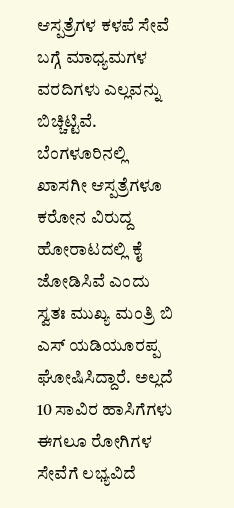ಆಸ್ಪತ್ರೆಗಳ ಕಳಪೆ ಸೇವೆ ಬಗ್ಗೆ ಮಾಧ್ಯಮಗಳ ವರದಿಗಳು ಎಲ್ಲವನ್ನು ಬಿಚ್ಚಿಟ್ಟಿವೆ. ಬೆಂಗಳೂರಿನಲ್ಲಿ ಖಾಸಗೀ ಆಸ್ಪತ್ರೆಗಳೂ ಕರೋನ ವಿರುದ್ದ ಹೋರಾಟದಲ್ಲಿ ಕೈ ಜೋಡಿಸಿವೆ ಎಂದು ಸ್ವತಃ ಮುಖ್ಯ ಮಂತ್ರಿ ಬಿ ಎಸ್ ಯಡಿಯೂರಪ್ಪ ಘೋಷಿಸಿದ್ದಾರೆ. ಅಲ್ಲದೆ 10 ಸಾವಿರ ಹಾಸಿಗೆಗಳು ಈಗಲೂ ರೋಗಿಗಳ ಸೇವೆಗೆ ಲಭ್ಯವಿದೆ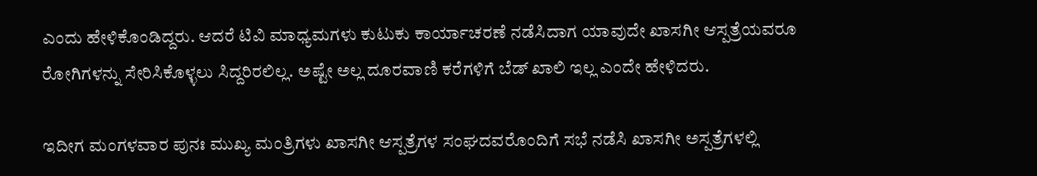ಎಂದು ಹೇಳಿಕೊಂಡಿದ್ದರು. ಆದರೆ ಟಿವಿ ಮಾಧ್ಯಮಗಳು ಕುಟುಕು ಕಾರ್ಯಾಚರಣೆ ನಡೆಸಿದಾಗ ಯಾವುದೇ ಖಾಸಗೀ ಆಸ್ಪತ್ರೆಯವರೂ ರೋಗಿಗಳನ್ನು ಸೇರಿಸಿಕೊಳ್ಳಲು ಸಿದ್ದರಿರಲಿಲ್ಲ. ಅಷ್ಟೇ ಅಲ್ಲ ದೂರವಾಣಿ ಕರೆಗಳಿಗೆ ಬೆಡ್ ಖಾಲಿ ಇಲ್ಲ ಎಂದೇ ಹೇಳಿದರು.

ಇದೀಗ ಮಂಗಳವಾರ ಪುನಃ ಮುಖ್ಯ ಮಂತ್ರಿಗಳು ಖಾಸಗೀ ಆಸ್ಪತ್ರೆಗಳ ಸಂಘದವರೊಂದಿಗೆ ಸಭೆ ನಡೆಸಿ ಖಾಸಗೀ ಅಸ್ಪತ್ರೆಗಳಲ್ಲಿ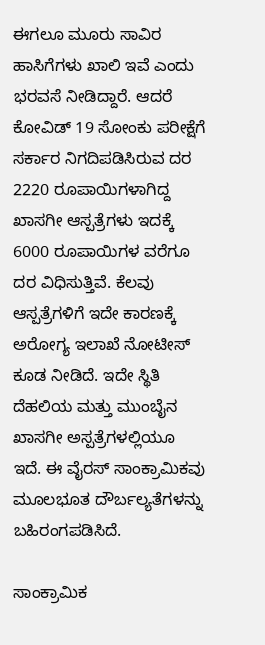ಈಗಲೂ ಮೂರು ಸಾವಿರ ಹಾಸಿಗೆಗಳು ಖಾಲಿ ಇವೆ ಎಂದು ಭರವಸೆ ನೀಡಿದ್ದಾರೆ. ಆದರೆ ಕೋವಿಡ್ 19 ಸೋಂಕು ಪರೀಕ್ಷೆಗೆ ಸರ್ಕಾರ ನಿಗದಿಪಡಿಸಿರುವ ದರ 2220 ರೂಪಾಯಿಗಳಾಗಿದ್ದ ಖಾಸಗೀ ಆಸ್ಪತ್ರೆಗಳು ಇದಕ್ಕೆ 6000 ರೂಪಾಯಿಗಳ ವರೆಗೂ ದರ ವಿಧಿಸುತ್ತಿವೆ. ಕೆಲವು ಆಸ್ಪತ್ರೆಗಳಿಗೆ ಇದೇ ಕಾರಣಕ್ಕೆ ಅರೋಗ್ಯ ಇಲಾಖೆ ನೋಟೀಸ್ ಕೂಡ ನೀಡಿದೆ. ಇದೇ ಸ್ಥಿತಿ ದೆಹಲಿಯ ಮತ್ತು ಮುಂಬೈನ ಖಾಸಗೀ ಅಸ್ಪತ್ರೆಗಳಲ್ಲಿಯೂ ಇದೆ. ಈ ವೈರಸ್ ಸಾಂಕ್ರಾಮಿಕವು ಮೂಲಭೂತ ದೌರ್ಬಲ್ಯತೆಗಳನ್ನು ಬಹಿರಂಗಪಡಿಸಿದೆ.

ಸಾಂಕ್ರಾಮಿಕ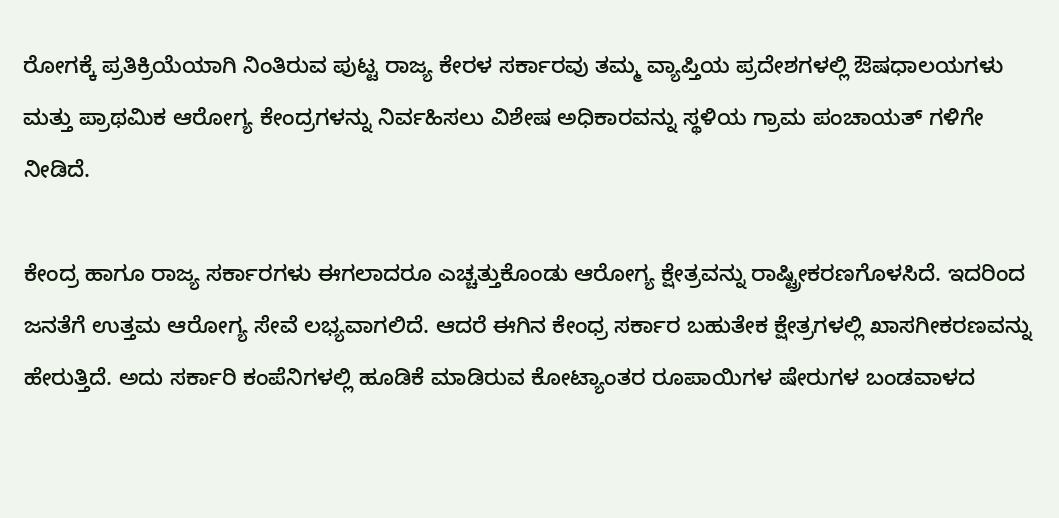ರೋಗಕ್ಕೆ ಪ್ರತಿಕ್ರಿಯೆಯಾಗಿ ನಿಂತಿರುವ ಪುಟ್ಟ ರಾಜ್ಯ ಕೇರಳ ಸರ್ಕಾರವು ತಮ್ಮ ವ್ಯಾಪ್ತಿಯ ಪ್ರದೇಶಗಳಲ್ಲಿ ಔಷಧಾಲಯಗಳು ಮತ್ತು ಪ್ರಾಥಮಿಕ ಆರೋಗ್ಯ ಕೇಂದ್ರಗಳನ್ನು ನಿರ್ವಹಿಸಲು ವಿಶೇಷ ಅಧಿಕಾರವನ್ನು ಸ್ಥಳಿಯ ಗ್ರಾಮ ಪಂಚಾಯತ್ ಗಳಿಗೇ ನೀಡಿದೆ.

ಕೇಂದ್ರ ಹಾಗೂ ರಾಜ್ಯ ಸರ್ಕಾರಗಳು ಈಗಲಾದರೂ ಎಚ್ಚತ್ತುಕೊಂಡು ಆರೋಗ್ಯ ಕ್ಷೇತ್ರವನ್ನು ರಾಷ್ಟ್ರೀಕರಣಗೊಳಸಿದೆ. ಇದರಿಂದ ಜನತೆಗೆ ಉತ್ತಮ ಆರೋಗ್ಯ ಸೇವೆ ಲಭ್ಯವಾಗಲಿದೆ. ಆದರೆ ಈಗಿನ ಕೇಂಧ್ರ ಸರ್ಕಾರ ಬಹುತೇಕ ಕ್ಷೇತ್ರಗಳಲ್ಲಿ ಖಾಸಗೀಕರಣವನ್ನು ಹೇರುತ್ತಿದೆ. ಅದು ಸರ್ಕಾರಿ ಕಂಪೆನಿಗಳಲ್ಲಿ ಹೂಡಿಕೆ ಮಾಡಿರುವ ಕೋಟ್ಯಾಂತರ ರೂಪಾಯಿಗಳ ಷೇರುಗಳ ಬಂಡವಾಳದ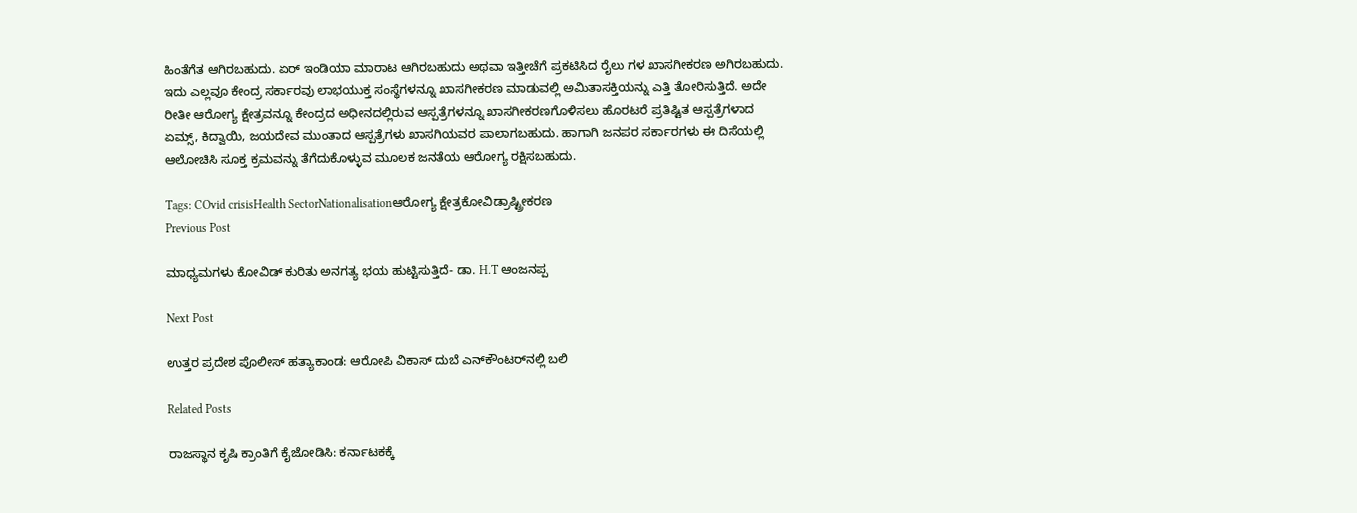ಹಿಂತೆಗೆತ ಆಗಿರಬಹುದು. ಏರ್ ಇಂಡಿಯಾ ಮಾರಾಟ ಆಗಿರಬಹುದು ಅಥವಾ ಇತ್ತೀಚೆಗೆ ಪ್ರಕಟಿಸಿದ ರೈಲು ಗಳ ಖಾಸಗೀಕರಣ ಅಗಿರಬಹುದು. ಇದು ಎಲ್ಲವೂ ಕೇಂದ್ರ ಸರ್ಕಾರವು ಲಾಭಯುಕ್ತ ಸಂಸ್ಥೆಗಳನ್ನೂ ಖಾಸಗೀಕರಣ ಮಾಡುವಲ್ಲಿ ಅಮಿತಾಸಕ್ತಿಯನ್ನು ಎತ್ತಿ ತೋರಿಸುತ್ತಿದೆ. ಅದೇ ರೀತೀ ಆರೋಗ್ಯ ಕ್ಷೇತ್ರವನ್ನೂ ಕೇಂದ್ರದ ಅಧೀನದಲ್ಲಿರುವ ಆಸ್ಪತ್ರೆಗಳನ್ನೂ ಖಾಸಗೀಕರಣಗೊಳಿಸಲು ಹೊರಟರೆ ಪ್ರತಿಷ್ಟಿತ ಆಸ್ಪತ್ರೆಗಳಾದ ಏಮ್ಸ್, ಕಿದ್ವಾಯಿ, ಜಯದೇವ ಮುಂತಾದ ಆಸ್ಪತ್ರೆಗಳು ಖಾಸಗಿಯವರ ಪಾಲಾಗಬಹುದು. ಹಾಗಾಗಿ ಜನಪರ ಸರ್ಕಾರಗಳು ಈ ದಿಸೆಯಲ್ಲಿ ಆಲೋಚಿಸಿ ಸೂಕ್ತ ಕ್ರಮವನ್ನು ತೆಗೆದುಕೊಳ್ಳುವ ಮೂಲಕ ಜನತೆಯ ಆರೋಗ್ಯ ರಕ್ಷಿಸಬಹುದು.

Tags: COvid crisisHealth SectorNationalisationಆರೋಗ್ಯ ಕ್ಷೇತ್ರಕೋವಿಡ್ರಾಷ್ಟ್ರೀಕರಣ
Previous Post

ಮಾಧ್ಯಮಗಳು ಕೋವಿಡ್ ಕುರಿತು ಅನಗತ್ಯ ಭಯ ಹುಟ್ಟಿಸುತ್ತಿದೆ- ಡಾ. H.T ಆಂಜನಪ್ಪ

Next Post

ಉತ್ತರ ಪ್ರದೇಶ ಪೊಲೀಸ್ ಹತ್ಯಾಕಾಂಡ: ಆರೋಪಿ ವಿಕಾಸ್ ದುಬೆ ಎನ್‌ಕೌಂಟರ್‌ನಲ್ಲಿ ಬಲಿ

Related Posts

ರಾಜಸ್ಥಾನ ಕೃಷಿ ಕ್ರಾಂತಿಗೆ ಕೈಜೋಡಿಸಿ: ಕರ್ನಾಟಕಕ್ಕೆ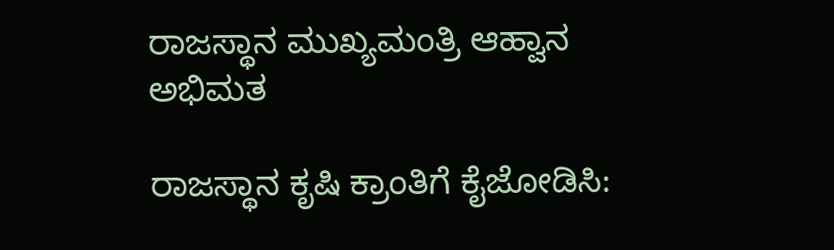ರಾಜಸ್ಥಾನ ಮುಖ್ಯಮಂತ್ರಿ ಆಹ್ವಾನ
ಅಭಿಮತ

ರಾಜಸ್ಥಾನ ಕೃಷಿ ಕ್ರಾಂತಿಗೆ ಕೈಜೋಡಿಸಿ: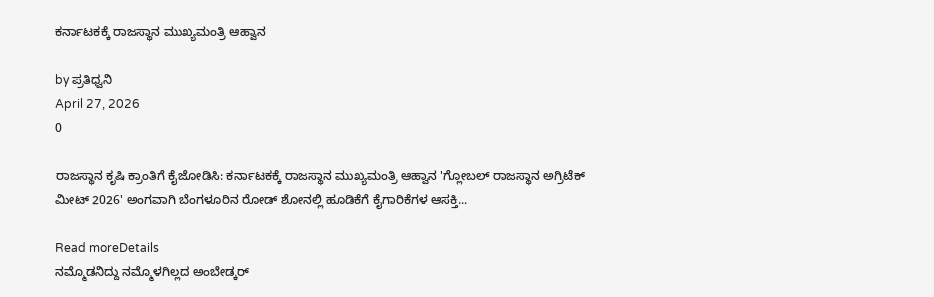ಕರ್ನಾಟಕಕ್ಕೆ ರಾಜಸ್ಥಾನ ಮುಖ್ಯಮಂತ್ರಿ ಆಹ್ವಾನ

by ಪ್ರತಿಧ್ವನಿ
April 27, 2026
0

ರಾಜಸ್ಥಾನ ಕೃಷಿ ಕ್ರಾಂತಿಗೆ ಕೈಜೋಡಿಸಿ: ಕರ್ನಾಟಕಕ್ಕೆ ರಾಜಸ್ಥಾನ ಮುಖ್ಯಮಂತ್ರಿ ಆಹ್ವಾನ 'ಗ್ಲೋಬಲ್ ರಾಜಸ್ಥಾನ ಅಗ್ರಿಟೆಕ್ ಮೀಟ್ 2026' ಅಂಗವಾಗಿ ಬೆಂಗಳೂರಿನ ರೋಡ್ ಶೋನಲ್ಲಿ ಹೂಡಿಕೆಗೆ ಕೈಗಾರಿಕೆಗಳ ಆಸಕ್ತಿ...

Read moreDetails
ನಮ್ಮೊಡನಿದ್ದು ನಮ್ಮೊಳಗಿಲ್ಲದ ಅಂಬೇಡ್ಕರ್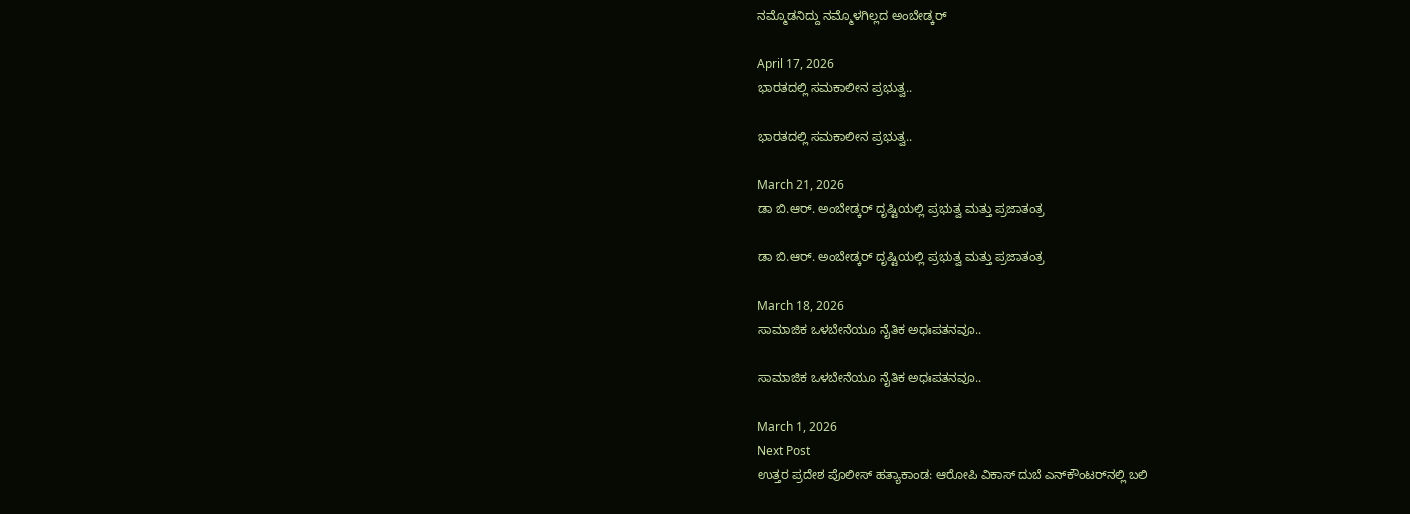ನಮ್ಮೊಡನಿದ್ದು ನಮ್ಮೊಳಗಿಲ್ಲದ ಅಂಬೇಡ್ಕರ್

April 17, 2026
ಭಾರತದಲ್ಲಿ ಸಮಕಾಲೀನ ಪ್ರಭುತ್ವ..

ಭಾರತದಲ್ಲಿ ಸಮಕಾಲೀನ ಪ್ರಭುತ್ವ..

March 21, 2026
ಡಾ ಬಿ.ಆರ್. ಅಂಬೇಡ್ಕರ್‌ ದೃಷ್ಟಿಯಲ್ಲಿ ಪ್ರಭುತ್ವ ಮತ್ತು ಪ್ರಜಾತಂತ್ರ

ಡಾ ಬಿ.ಆರ್. ಅಂಬೇಡ್ಕರ್‌ ದೃಷ್ಟಿಯಲ್ಲಿ ಪ್ರಭುತ್ವ ಮತ್ತು ಪ್ರಜಾತಂತ್ರ

March 18, 2026
ಸಾಮಾಜಿಕ ಒಳಬೇನೆಯೂ ನೈತಿಕ ಅಧಃಪತನವೂ..

ಸಾಮಾಜಿಕ ಒಳಬೇನೆಯೂ ನೈತಿಕ ಅಧಃಪತನವೂ..

March 1, 2026
Next Post
ಉತ್ತರ ಪ್ರದೇಶ ಪೊಲೀಸ್ ಹತ್ಯಾಕಾಂಡ: ಆರೋಪಿ ವಿಕಾಸ್ ದುಬೆ ಎನ್‌ಕೌಂಟರ್‌ನಲ್ಲಿ ಬಲಿ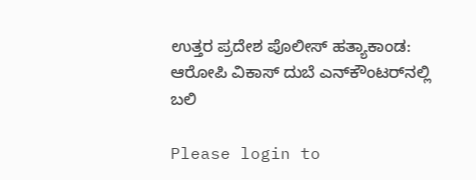ಉತ್ತರ ಪ್ರದೇಶ ಪೊಲೀಸ್ ಹತ್ಯಾಕಾಂಡ: ಆರೋಪಿ ವಿಕಾಸ್ ದುಬೆ ಎನ್‌ಕೌಂಟರ್‌ನಲ್ಲಿ ಬಲಿ

Please login to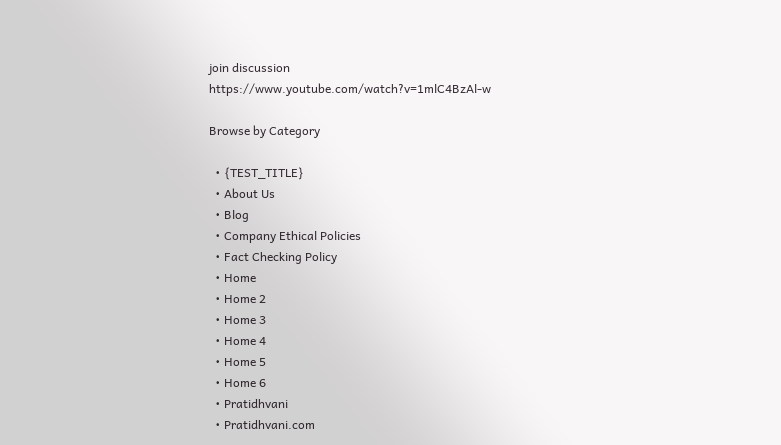join discussion
https://www.youtube.com/watch?v=1mlC4BzAl-w

Browse by Category

  • {TEST_TITLE}
  • About Us
  • Blog
  • Company Ethical Policies
  • Fact Checking Policy
  • Home
  • Home 2
  • Home 3
  • Home 4
  • Home 5
  • Home 6
  • Pratidhvani
  • Pratidhvani.com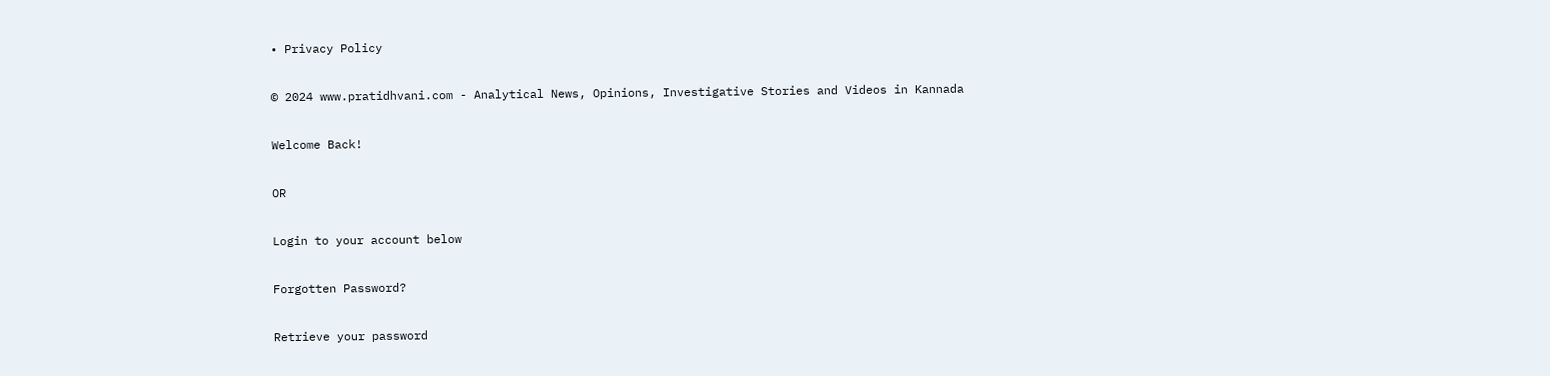• Privacy Policy

© 2024 www.pratidhvani.com - Analytical News, Opinions, Investigative Stories and Videos in Kannada

Welcome Back!

OR

Login to your account below

Forgotten Password?

Retrieve your password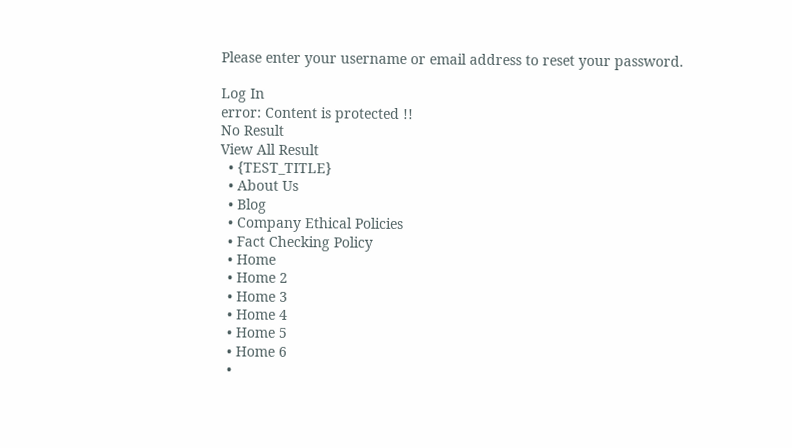Please enter your username or email address to reset your password.

Log In
error: Content is protected !!
No Result
View All Result
  • {TEST_TITLE}
  • About Us
  • Blog
  • Company Ethical Policies
  • Fact Checking Policy
  • Home
  • Home 2
  • Home 3
  • Home 4
  • Home 5
  • Home 6
  •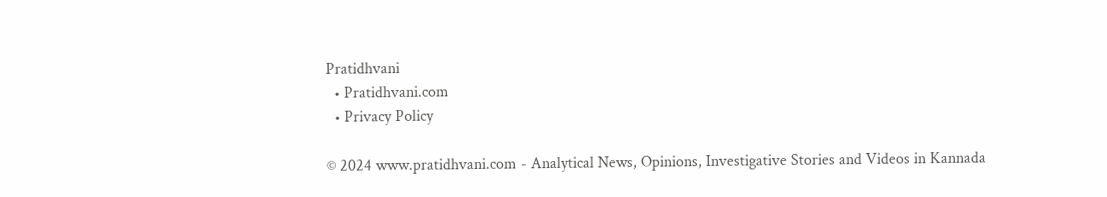Pratidhvani
  • Pratidhvani.com
  • Privacy Policy

© 2024 www.pratidhvani.com - Analytical News, Opinions, Investigative Stories and Videos in Kannada